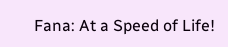Fana: At a Speed of Life!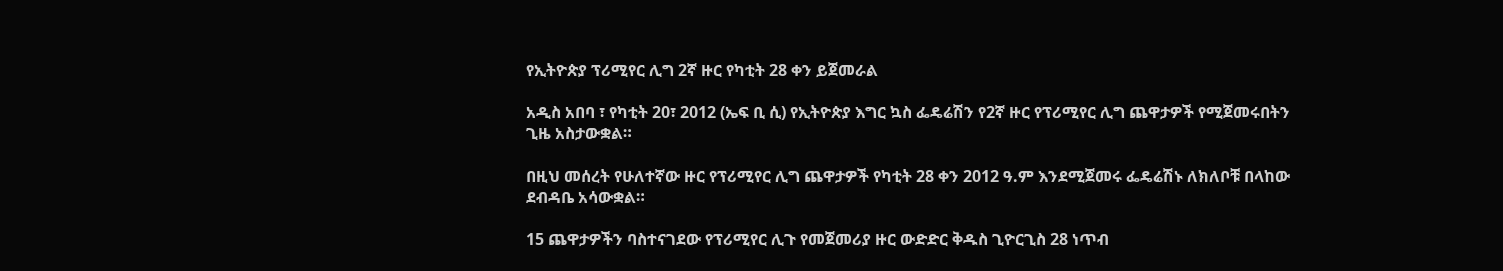የኢትዮጵያ ፕሪሚየር ሊግ 2ኛ ዙር የካቲት 28 ቀን ይጀመራል

አዲስ አበባ ፣ የካቲት 20፣ 2012 (ኤፍ ቢ ሲ) የኢትዮጵያ እግር ኳስ ፌዴሬሽን የ2ኛ ዙር የፕሪሚየር ሊግ ጨዋታዎች የሚጀመሩበትን ጊዜ አስታውቋል።

በዚህ መሰረት የሁለተኛው ዙር የፕሪሚየር ሊግ ጨዋታዎች የካቲት 28 ቀን 2012 ዓ.ም እንደሚጀመሩ ፌዴሬሽኑ ለክለቦቹ በላከው ደብዳቤ አሳውቋል።

15 ጨዋታዎችን ባስተናገደው የፕሪሚየር ሊጉ የመጀመሪያ ዙር ውድድር ቅዱስ ጊዮርጊስ 28 ነጥብ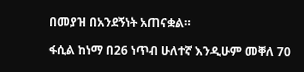በመያዝ በአንደኝነት አጠናቋል።

ፋሲል ከነማ በ26 ነጥብ ሁለተኛ እንዲሁም መቐለ 70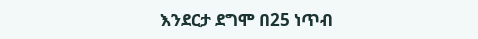እንደርታ ደግሞ በ25 ነጥብ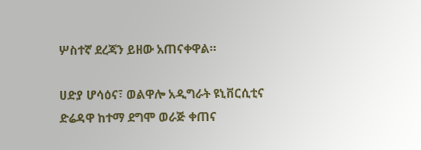ሦስተኛ ደረጃን ይዘው አጠናቀዋል።

ሀድያ ሆሳዕና፣ ወልዋሎ አዲግራት ዩኒቨርሲቲና ድሬዳዋ ከተማ ደግሞ ወራጅ ቀጠና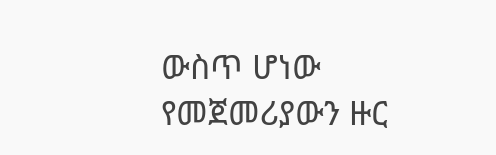ውስጥ ሆነው የመጀመሪያውን ዙር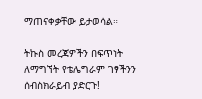ማጠናቀቃቸው ይታወሳል።

ትኩስ መረጃዎችን በፍጥነት ለማግኘት የቴሌግራም ገፃችንን ሰብስክራይብ ያድርጉ!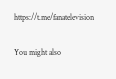https://t.me/fanatelevision

You might also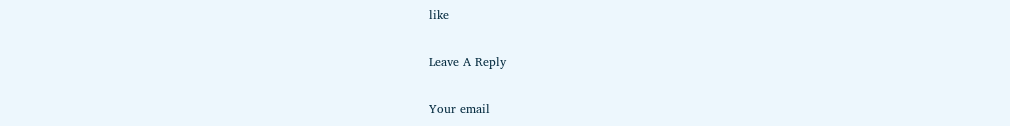like

Leave A Reply

Your email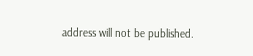address will not be published.